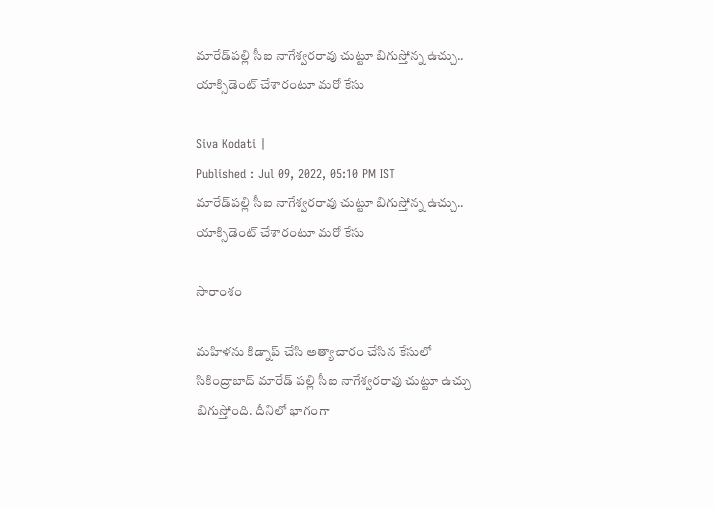మారేడ్‌పల్లి సీఐ నాగేశ్వరరావు చుట్టూ బిగుస్తోన్న ఉచ్చు.. యాక్సిడెంట్ చేశారంటూ మరో కేసు

Siva Kodati |
Published : Jul 09, 2022, 05:10 PM IST
మారేడ్‌పల్లి సీఐ నాగేశ్వరరావు చుట్టూ బిగుస్తోన్న ఉచ్చు.. యాక్సిడెంట్ చేశారంటూ మరో కేసు

సారాంశం

మహిళను కిడ్నాప్ చేసి అత్యాచారం చేసిన కేసులో సికింద్రాబాద్ మారేడ్ పల్లి సీఐ నాగేశ్వరరావు చుట్టూ ఉచ్చు బిగుస్తోంది. దీనిలో భాగంగా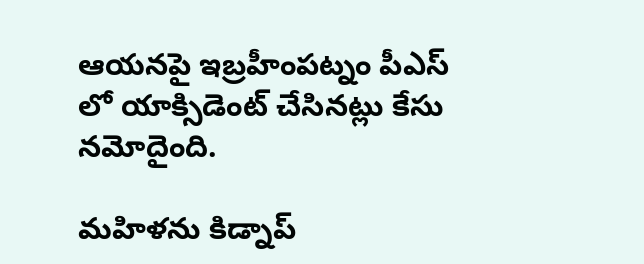ఆయనపై ఇబ్రహీంపట్నం పీఎస్ లో యాక్సిడెంట్ చేసినట్లు కేసు నమోదైంది.

మహిళను కిడ్నాప్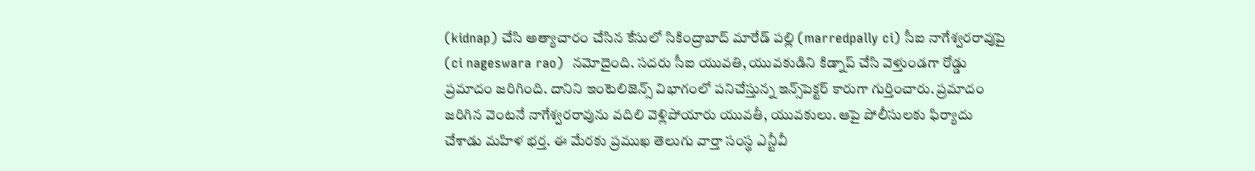(kidnap) చేసి అత్యాచారం చేసిన కేసులో సికింద్రాబాద్ మారేడ్ పల్లి (marredpally ci) సీఐ నాగేశ్వరరావుపై (ci nageswara rao)  నమోదైంది. సదరు సీఐ యువతి, యువకుడిని కిడ్నాప్ చేసి వెళ్తుండగా రోడ్డు ప్రమాదం జరిగింది. దానిని ఇంటెలిజెన్స్ విభాగంలో పనిచేస్తున్న ఇన్స్‌పెక్టర్ కారుగా గుర్తించారు. ప్రమాదం జరిగిన వెంటనే నాగేశ్వరరావును వదిలి వెళ్లిపోయారు యువతీ, యువకులు. ఆపై పోలీసులకు ఫిర్యాదు చేశాడు మహిళ భర్త. ఈ మేరకు ప్రముఖ తెలుగు వార్తా సంస్థ ఎన్టీవీ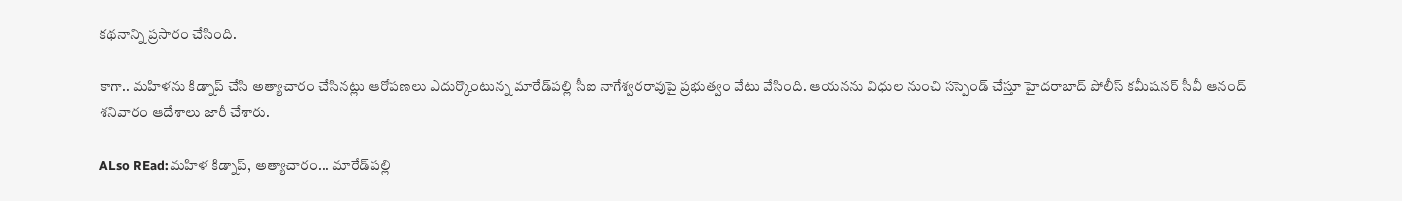కథనాన్ని ప్రసారం చేసింది.

కాగా.. మహిళను కిడ్నాప్ చేసి అత్యాచారం చేసినట్లు ఆరోపణలు ఎదుర్కొంటున్న మారేడ్‌పల్లి సీఐ నాగేశ్వరరావుపై ప్రభుత్వం వేటు వేసింది. ఆయనను విధుల నుంచి సస్పెండ్ చేస్తూ హైదరాబాద్ పోలీస్ కమీషనర్ సీవీ ఆనంద్ శనివారం ఆదేశాలు జారీ చేశారు.

ALso REad:మహిళ కిడ్నాప్, అత్యాచారం... మారేడ్‌పల్లి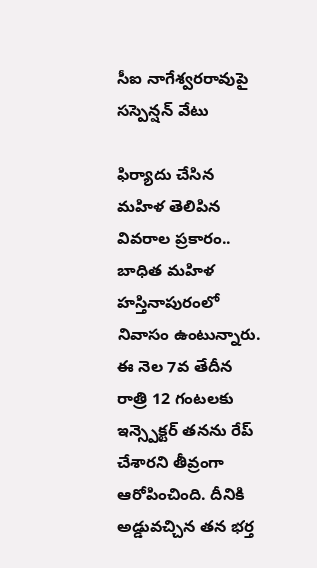సీఐ నాగేశ్వరరావుపై సస్పెన్షన్ వేటు

ఫిర్యాదు చేసిన మ‌హిళ తెలిపిన వివ‌రాల ప్ర‌కారం..  బాధిత మ‌హిళ హస్తినాపురంలో నివాసం ఉంటున్నారు. ఈ నెల 7వ తేదీన రాత్రి 12 గంటలకు ఇన్స్పెక్టర్ త‌న‌ను రేప్ చేశార‌ని తీవ్రంగా ఆరోపించింది. దీనికి అడ్డువ‌చ్చిన త‌న భ‌ర్త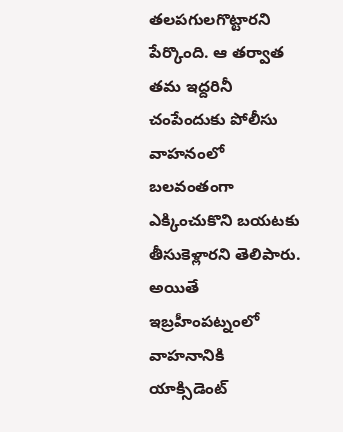త‌ల‌ప‌గులగొట్టార‌ని పేర్కొంది. ఆ తర్వాత తమ ఇద్దరినీ చంపేందుకు పోలీసు వాహనంలో బలవంతంగా ఎక్కించుకొని బ‌య‌ట‌కు తీసుకెళ్లార‌ని తెలిపారు. అయితే ఇబ్రహీంపట్నంలో వాహ‌నానికి యాక్సిడెంట్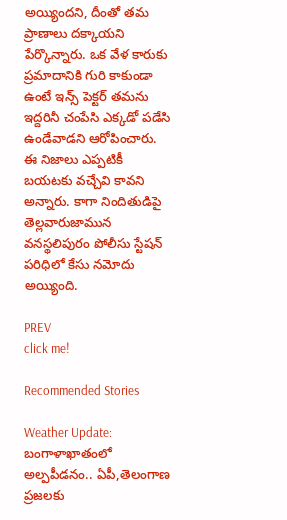అయ్యింద‌ని, దీంతో త‌మ ప్రాణాలు ద‌క్కాయ‌ని పేర్కొన్నారు. ఒక వేళ కారుకు ప్ర‌మాదానికి గురి కాకుండా ఉంటే ఇన్స్ పెక్ట‌ర్ త‌మ‌ను ఇద్ద‌రినీ చంపేసి ఎక్క‌డో ప‌డేసి ఉండేవాడ‌ని ఆరోపించారు. ఈ నిజాలు ఎప్పటికీ బ‌య‌ట‌కు వ‌చ్చేవి కావ‌ని అన్నారు. కాగా నిందితుడిపై తెల్లవారుజామున వనస్థలిపురం పోలీసు స్టేష‌న్ ప‌రిధిలో కేసు న‌మోదు అయ్యింది.

PREV
click me!

Recommended Stories

Weather Update: బంగాళాఖాతంలో అల్పపీడనం.. ఏపీ,తెలంగాణ ప్రజలకు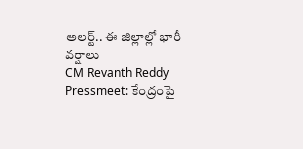అలర్ట్.. ఈ జిల్లాల్లో భారీ వర్షాలు
CM Revanth Reddy Pressmeet: కేంద్రంపై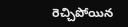రెచ్చిపోయిన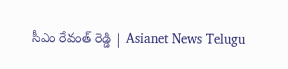సీఎం రేవంత్ రెడ్డి | Asianet News Telugu